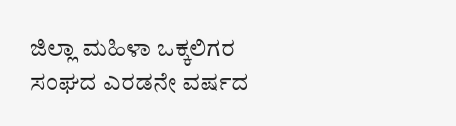ಜಿಲ್ಲಾ ಮಹಿಳಾ ಒಕ್ಕಲಿಗರ ಸಂಘದ ಎರಡನೇ ವರ್ಷದ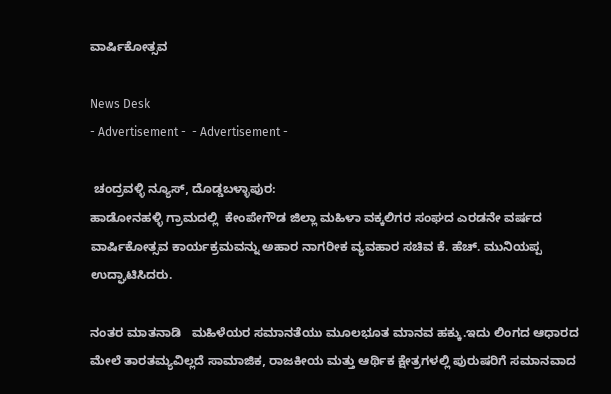ವಾರ್ಷಿಕೋತ್ಸವ

News Desk
- Advertisement -  - Advertisement -

 ಚಂದ್ರವಳ್ಳಿ ನ್ಯೂಸ್, ದೊಡ್ಡಬಳ್ಳಾಪುರ:
ಹಾಡೋನಹಳ್ಳಿ ಗ್ರಾಮದಲ್ಲಿ  ಕೇಂಪೇಗೌಡ ಜಿಲ್ಲಾ ಮಹಿಳಾ ವಕ್ಕಲಿಗರ ಸಂಘದ ಎರಡನೇ ವರ್ಷದ ವಾರ್ಷಿಕೋತ್ಸವ ಕಾರ್ಯಕ್ರಮವನ್ನು ಅಹಾರ ನಾಗರೀಕ ವ್ಯವಹಾರ ಸಚಿವ ಕೆ. ಹೆಚ್. ಮುನಿಯಪ್ಪ ಉದ್ಘಾಟಿಸಿದರು.

ನಂತರ ಮಾತನಾಡಿ   ಮಹಿಳೆಯರ ಸಮಾನತೆಯು ಮೂಲಭೂತ ಮಾನವ ಹಕ್ಕು.ಇದು ಲಿಂಗದ ಆಧಾರದ ಮೇಲೆ ತಾರತಮ್ಯವಿಲ್ಲದೆ ಸಾಮಾಜಿಕ, ರಾಜಕೀಯ ಮತ್ತು ಆರ್ಥಿಕ ಕ್ಷೇತ್ರಗಳಲ್ಲಿ ಪುರುಷರಿಗೆ ಸಮಾನವಾದ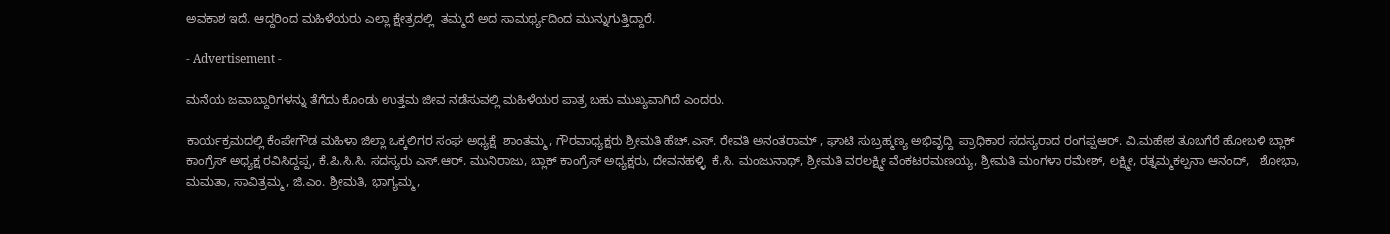ಅವಕಾಶ ಇದೆ. ಆದ್ದರಿಂದ ಮಹಿಳೆಯರು ಎಲ್ಲಾ ಕ್ಷೇತ್ರದಲ್ಲಿ  ತಮ್ಮದೆ ಅದ ಸಾಮರ್ಥ್ಯದಿಂದ ಮುನ್ನುಗುತ್ತಿದ್ದಾರೆ.

- Advertisement -

ಮನೆಯ ಜವಾಬ್ದಾರಿಗಳನ್ನು ತೆಗೆದು ಕೊಂಡು ಉತ್ತಮ ಜೀವ ನಡೆಸುವಲ್ಲಿ ಮಹಿಳೆಯರ ಪಾತ್ರ ಬಹು ಮುಖ್ಯವಾಗಿದೆ ಎಂದರು.

ಕಾರ್ಯಕ್ರಮದಲ್ಲಿ ಕೆಂಪೇಗೌಡ ಮಹಿಳಾ ಜಿಲ್ಲಾ ಒಕ್ಕಲಿಗರ ಸಂಘ ಅಧ್ಯಕ್ಷೆ  ಶಾಂತಮ್ಮ, ಗೌರವಾಧ್ಯಕ್ಷರು ಶ್ರೀಮತಿ ಹೆಚ್.ಎಸ್. ರೇವತಿ ಅನಂತರಾಮ್ , ಘಾಟಿ ಸುಬ್ರಹ್ಮಣ್ಯ ಅಭಿವೃದ್ದಿ  ಪ್ರಾಧಿಕಾರ ಸದಸ್ಯರಾದ ರಂಗಪ್ಪಆರ್. ವಿ.ಮಹೇಶ ತೂಬಗೆರೆ ಹೋಬಳಿ ಬ್ಲಾಕ್ ಕಾಂಗ್ರೆಸ್ ಅಧ್ಯಕ್ಷ ರವಿಸಿದ್ದಪ್ಪ, ಕೆ.ಪಿ.ಸಿ.ಸಿ. ಸದಸ್ಯರು ಎಸ್.ಆರ್. ಮುನಿರಾಜು, ಬ್ಲಾಕ್ ಕಾಂಗ್ರೆಸ್ ಅಧ್ಯಕ್ಷರು, ದೇವನಹಳ್ಳಿ  ಕೆ.ಸಿ. ಮಂಜುನಾಥ್, ಶ್ರೀಮತಿ ವರಲಕ್ಷ್ಮೀ ವೆಂಕಟರಮಣಯ್ಯ, ಶ್ರೀಮತಿ ಮಂಗಳಾ ರಮೇಶ್, ಲಕ್ಷ್ಮೀ, ರತ್ನಮ್ಮಕಲ್ಪನಾ ಆನಂದ್‌,   ಶೋಭಾ, ಮಮತಾ, ಸಾವಿತ್ರಮ್ಮ, ಜಿ.ಎಂ. ಶ್ರೀಮತಿ, ಭಾಗ್ಯಮ್ಮ,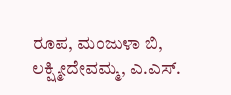ರೂಪ, ಮಂಜುಳಾ ಬಿ, ಲಕ್ಷ್ಮೀದೇವಮ್ಮ, ಎ.ಎಸ್.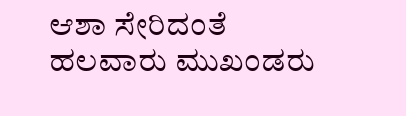ಆಶಾ ಸೇರಿದಂತೆ ಹಲವಾರು ಮುಖಂಡರು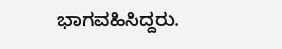ಭಾಗವಹಿಸಿದ್ದರು.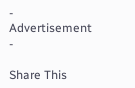- Advertisement -

Share This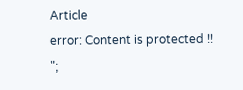Article
error: Content is protected !!
";